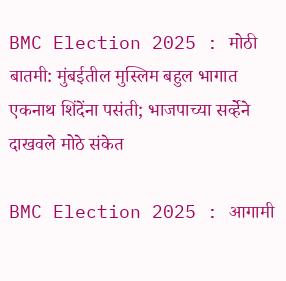BMC Election 2025 : मोठी बातमी: मुंबईतील मुस्लिम बहुल भागात एकनाथ शिंदेंना पसंती; भाजपाच्या सर्व्हेने दाखवले मोठे संकेत

BMC Election 2025 : आगामी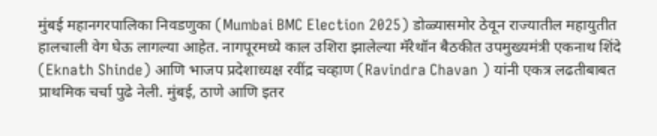मुंबई महानगरपालिका निवडणुका (Mumbai BMC Election 2025) डोळ्यासमोर ठेवून राज्यातील महायुतीत हालचाली वेग घेऊ लागल्या आहेत. नागपूरमध्ये काल उशिरा झालेल्या मॅरेथॉन बैठकीत उपमुख्यमंत्री एकनाथ शिंदे (Eknath Shinde) आणि भाजप प्रदेशाध्यक्ष रवींद्र चव्हाण (Ravindra Chavan ) यांनी एकत्र लढतीबाबत प्राथमिक चर्चा पुढे नेली. मुंबई, ठाणे आणि इतर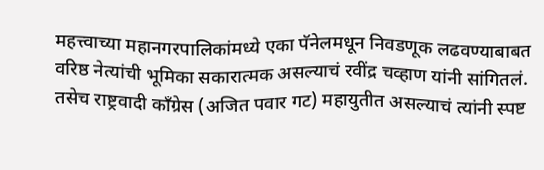महत्त्वाच्या महानगरपालिकांमध्ये एका पॅनेलमधून निवडणूक लढवण्याबाबत वरिष्ठ नेत्यांची भूमिका सकारात्मक असल्याचं रवींद्र चव्हाण यांनी सांगितलं. तसेच राष्ट्रवादी काँग्रेस (अजित पवार गट) महायुतीत असल्याचं त्यांनी स्पष्ट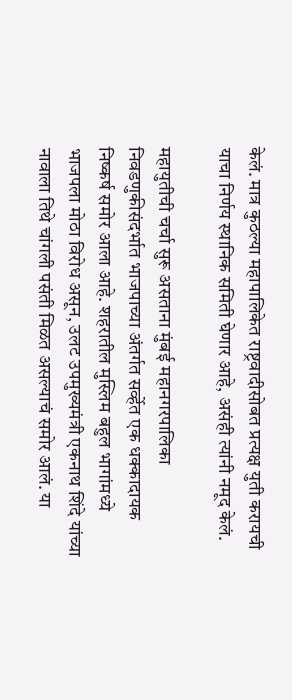केलं. मात्र कुठल्या महापालिकेत राष्ट्रवादीसोबत प्रत्यक्ष युती करायची याचा निर्णय स्थानिक समिती घेणार आहे, असंही त्यांनी नमूद केलं.

महायुतीची चर्चा सुरू असताना मुंबई महानगरपालिका निवडणुकीसंदर्भात भाजपाच्या अंतर्गत सर्व्हेत एक धक्कादायक निष्कर्ष समोर आला आहे. शहरातील मुस्लिम बहुल भागांमध्ये भाजपला मोठा विरोध असून, उलट उपमुख्यमंत्री एकनाथ शिंदे यांच्या नावाला तिथे चांगली पसंती मिळत असल्याचं समोर आलं. या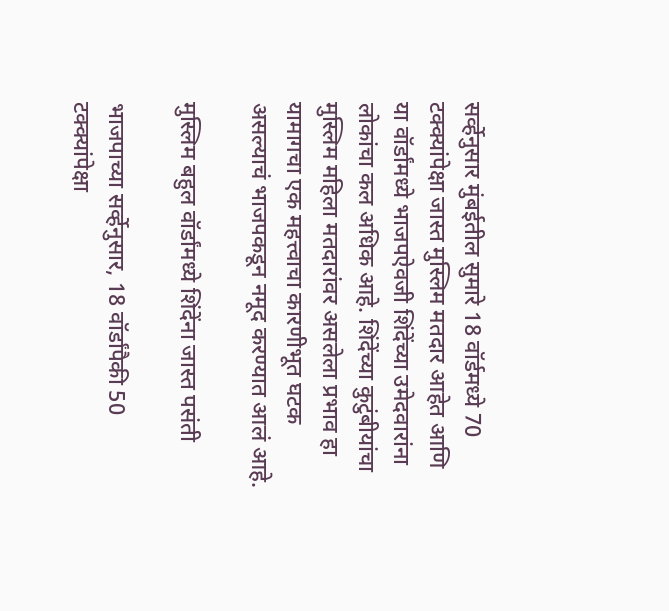सर्व्हेनुसार मुंबईतील सुमारे 18 वॉर्डमध्ये 70 टक्क्यांपेक्षा जास्त मुस्लिम मतदार आहेत आणि या वॉर्डांमध्ये भाजपऐवजी शिंदेंच्या उमेदवारांना लोकांचा कल अधिक आहे. शिंदेंच्या कुटुंबीयांचा मुस्लिम महिला मतदारांवर असलेला प्रभाव हा यामागचा एक महत्त्वाचा कारणीभूत घटक असल्याचं भाजपकडून नमूद करण्यात आलं आहे.

मुस्लिम बहुल वॉर्डांमध्ये शिंदेंना जास्त पसंती

भाजपाच्या सर्व्हेनुसार, 18 वॉर्डांपैकी 50 टक्क्यांपेक्षा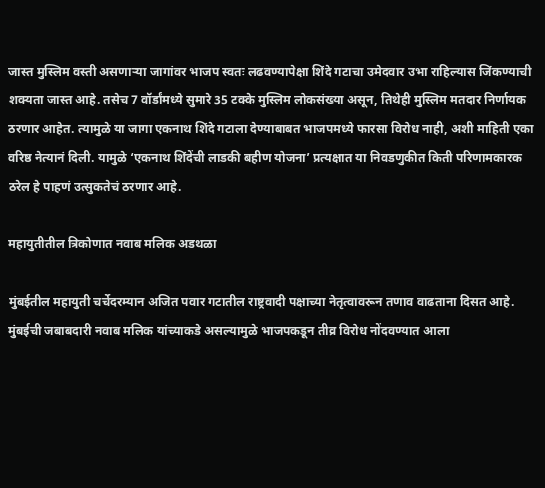जास्त मुस्लिम वस्ती असणाऱ्या जागांवर भाजप स्वतः लढवण्यापेक्षा शिंदे गटाचा उमेदवार उभा राहिल्यास जिंकण्याची शक्यता जास्त आहे. तसेच 7 वॉर्डांमध्ये सुमारे 35 टक्के मुस्लिम लोकसंख्या असून, तिथेही मुस्लिम मतदार निर्णायक ठरणार आहेत. त्यामुळे या जागा एकनाथ शिंदे गटाला देण्याबाबत भाजपमध्ये फारसा विरोध नाही, अशी माहिती एका वरिष्ठ नेत्यानं दिली. यामुळे ‘एकनाथ शिंदेंची लाडकी बहीण योजना’ प्रत्यक्षात या निवडणुकीत किती परिणामकारक ठरेल हे पाहणं उत्सुकतेचं ठरणार आहे.

महायुतीतील त्रिकोणात नवाब मलिक अडथळा

मुंबईतील महायुती चर्चेदरम्यान अजित पवार गटातील राष्ट्रवादी पक्षाच्या नेतृत्वावरून तणाव वाढताना दिसत आहे. मुंबईची जबाबदारी नवाब मलिक यांच्याकडे असल्यामुळे भाजपकडून तीव्र विरोध नोंदवण्यात आला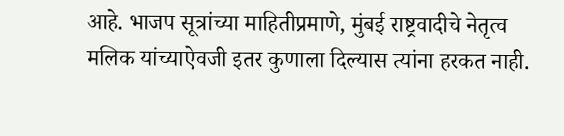आहे. भाजप सूत्रांच्या माहितीप्रमाणे, मुंबई राष्ट्रवादीचे नेतृत्व मलिक यांच्याऐवजी इतर कुणाला दिल्यास त्यांना हरकत नाही.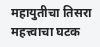महायुतीचा तिसरा महत्त्वाचा घटक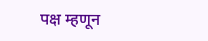पक्ष म्हणून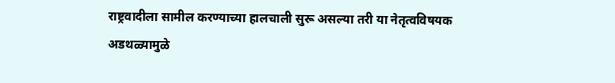राष्ट्रवादीला सामील करण्याच्या हालचाली सुरू असल्या तरी या नेतृत्वविषयक अडथळ्यामुळे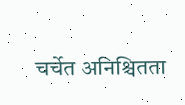चर्चेत अनिश्चितता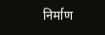निर्माण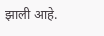झाली आहे.